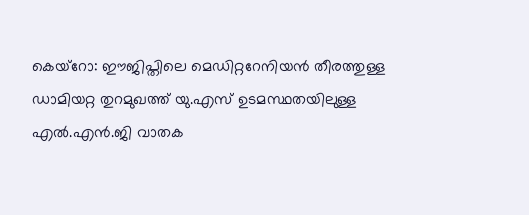കെയ്റോ: ഈജിപ്തിലെ മെഡിറ്ററേനിയൻ തീരത്തുള്ള ഡാമിയറ്റ തുറമുഖത്ത് യു.എസ് ഉടമസ്ഥതയിലുള്ള എൽ.എൻ.ജി വാതക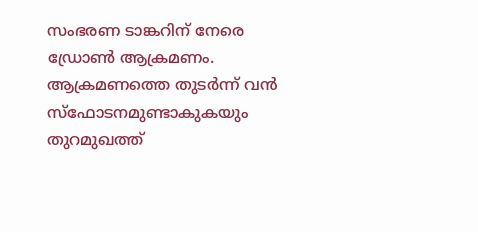സംഭരണ ടാങ്കറിന് നേരെ ഡ്രോൺ ആക്രമണം. ആക്രമണത്തെ തുടർന്ന് വൻ സ്ഫോടനമുണ്ടാകുകയും തുറമുഖത്ത്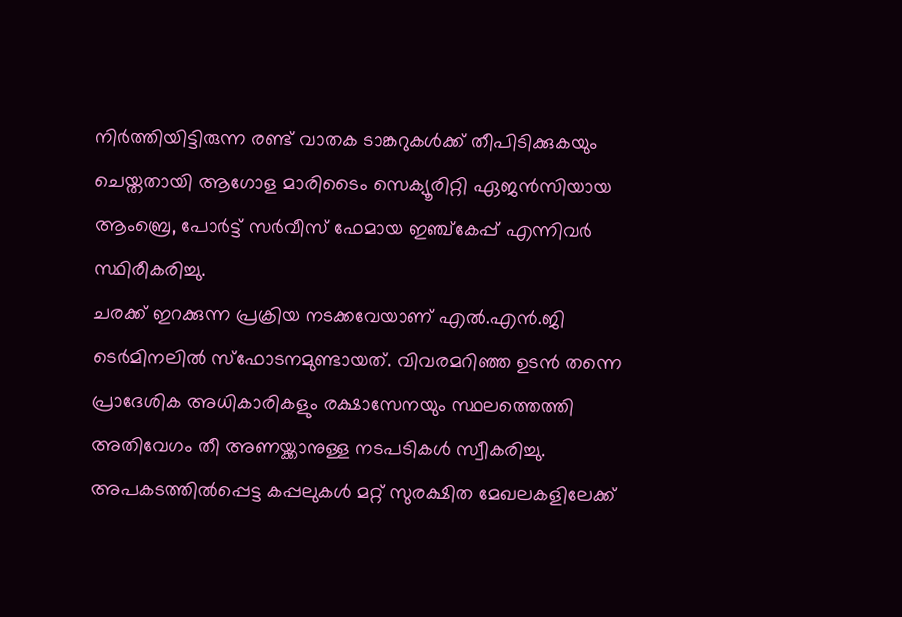നിർത്തിയിട്ടിരുന്ന രണ്ട് വാതക ടാങ്കറുകൾക്ക് തീപിടിക്കുകയും ചെയ്തതായി ആഗോള മാരിടൈം സെക്യൂരിറ്റി ഏജൻസിയായ ആംബ്രെ, പോർട്ട് സർവീസ് ഫേമായ ഇഞ്ച്കേപ്പ് എന്നിവർ സ്ഥിരീകരിച്ചു.
ചരക്ക് ഇറക്കുന്ന പ്രക്രിയ നടക്കവേയാണ് എൽ.എൻ.ജി ടെർമിനലിൽ സ്ഫോടനമുണ്ടായത്. വിവരമറിഞ്ഞ ഉടൻ തന്നെ പ്രാദേശിക അധികാരികളും രക്ഷാസേനയും സ്ഥലത്തെത്തി അതിവേഗം തീ അണയ്ക്കാനുള്ള നടപടികൾ സ്വീകരിച്ചു. അപകടത്തിൽപ്പെട്ട കപ്പലുകൾ മറ്റ് സുരക്ഷിത മേഖലകളിലേക്ക്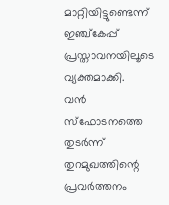മാറ്റിയിട്ടുണ്ടെന്ന് ഇഞ്ച്കേപ്പ് പ്രസ്താവനയിലൂടെ വ്യക്തമാക്കി.
വൻ സ്ഫോടനത്തെ തുടർന്ന് തുറമുഖത്തിന്റെ പ്രവർത്തനം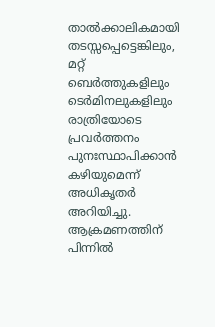താൽക്കാലികമായി തടസ്സപ്പെട്ടെങ്കിലും, മറ്റ് ബെർത്തുകളിലും ടെർമിനലുകളിലും രാത്രിയോടെ പ്രവർത്തനം പുനഃസ്ഥാപിക്കാൻ കഴിയുമെന്ന് അധികൃതർ അറിയിച്ചു. ആക്രമണത്തിന് പിന്നിൽ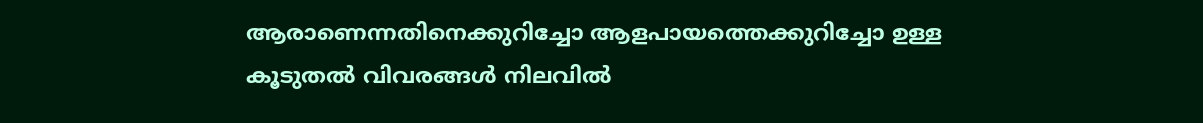ആരാണെന്നതിനെക്കുറിച്ചോ ആളപായത്തെക്കുറിച്ചോ ഉള്ള കൂടുതൽ വിവരങ്ങൾ നിലവിൽ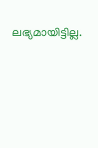ലഭ്യമായിട്ടില്ല.